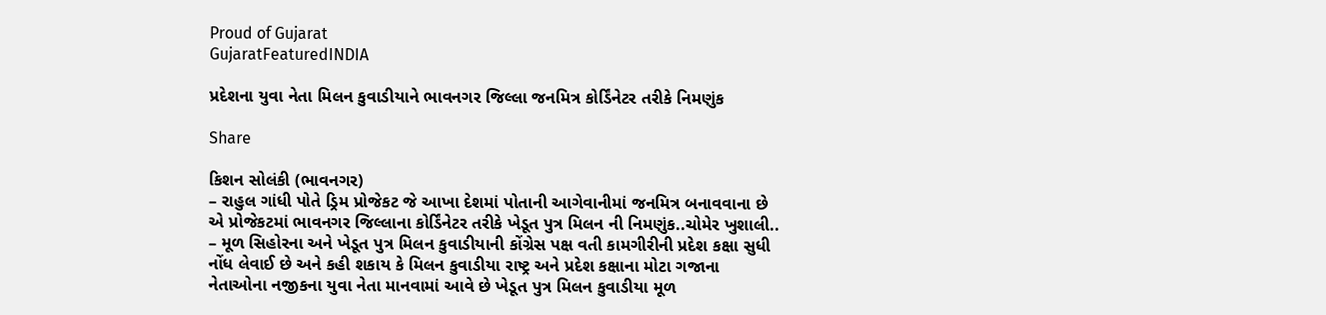Proud of Gujarat
GujaratFeaturedINDIA

પ્રદેશના યુવા નેતા મિલન કુવાડીયાને ભાવનગર જિલ્લા જનમિત્ર કોર્ડિંનેટર તરીકે નિમણુંક

Share

કિશન સોલંકી (ભાવનગર)
– રાહુલ ગાંધી પોતે ડ્રિમ પ્રોજેકટ જે આખા દેશમાં પોતાની આગેવાનીમાં જનમિત્ર બનાવવાના છે એ પ્રોજેકટમાં ભાવનગર જિલ્લાના કોર્ડિંનેટર તરીકે ખેડૂત પુત્ર મિલન ની નિમણુંક..ચોમેર ખુશાલી..
– મૂળ સિહોરના અને ખેડૂત પુત્ર મિલન કુવાડીયાની કોંગ્રેસ પક્ષ વતી કામગીરીની પ્રદેશ કક્ષા સુધી નોંધ લેવાઈ છે અને કહી શકાય કે મિલન કુવાડીયા રાષ્ટ્ર અને પ્રદેશ કક્ષાના મોટા ગજાના નેતાઓના નજીકના યુવા નેતા માનવામાં આવે છે ખેડૂત પુત્ર મિલન કુવાડીયા મૂળ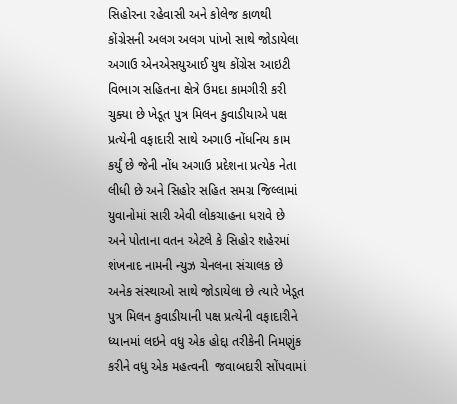સિહોરના રહેવાસી અને કોલેજ કાળથી કોંગ્રેસની અલગ અલગ પાંખો સાથે જોડાયેલા અગાઉ એનએસયુઆઈ યુથ કોંગ્રેસ આઇટી વિભાગ સહિતના ક્ષેત્રે ઉમદા કામગીરી કરી ચુક્યા છે ખેડૂત પુત્ર મિલન કુવાડીયાએ પક્ષ પ્રત્યેની વફાદારી સાથે અગાઉ નોંધનિય કામ કર્યું છે જેની નોંધ અગાઉ પ્રદેશના પ્રત્યેક નેતા લીધી છે અને સિહોર સહિત સમગ્ર જિલ્લામાં યુવાનોમાં સારી એવી લોકચાહના ધરાવે છે અને પોતાના વતન એટલે કે સિહોર શહેરમાં શંખનાદ નામની ન્યુઝ ચેનલના સંચાલક છે અનેક સંસ્થાઓ સાથે જોડાયેલા છે ત્યારે ખેડૂત પુત્ર મિલન કુવાડીયાની પક્ષ પ્રત્યેની વફાદારીને ધ્યાનમાં લઇને વધુ એક હોદ્દા તરીકેની નિમણુંક કરીને વધુ એક મહત્વની  જવાબદારી સોંપવામાં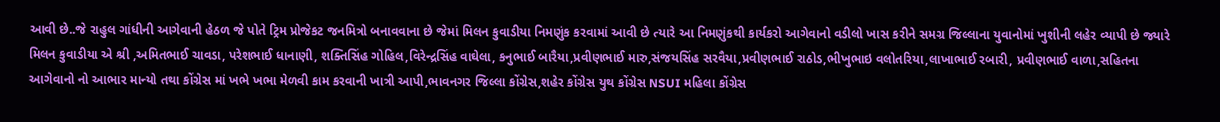આવી છે..જે રાહુલ ગાંધીની આગેવાની હેઠળ જે પોતે ટ્રિમ પ્રોજેકટ જનમિત્રો બનાવવાના છે જેમાં મિલન કુવાડીયા નિમણુંક કરવામાં આવી છે ત્યારે આ નિમણુંકથી કાર્યકરો આગેવાનો વડીલો ખાસ કરીને સમગ્ર જિલ્લાના યુવાનોમાં ખુશીની લહેર વ્યાપી છે જ્યારે મિલન કુવાડીયા એ શ્રી ,અમિતભાઈ ચાવડા, પરેશભાઈ ધાનાણી, શક્તિસિંહ ગોહિલ,વિરેન્દ્રસિંહ વાઘેલા, કનુભાઈ બારૈયા,પ્રવીણભાઈ મારુ,સંજયસિંહ સરવૈયા,પ્રવીણભાઈ રાઠોડ,ભીખુભાઇ વલોતરિયા,લાખાભાઈ રબારી, પ્રવીણભાઈ વાળા,સહિતના  આગેવાનો નો આભાર માન્યો તથા કોંગ્રેસ માં ખભે ખભા મેળવી કામ કરવાની ખાત્રી આપી,ભાવનગર જિલ્લા કોંગ્રેસ,શહેર કોંગ્રેસ યુથ કોંગ્રેસ NSUI મહિલા કોંગ્રેસ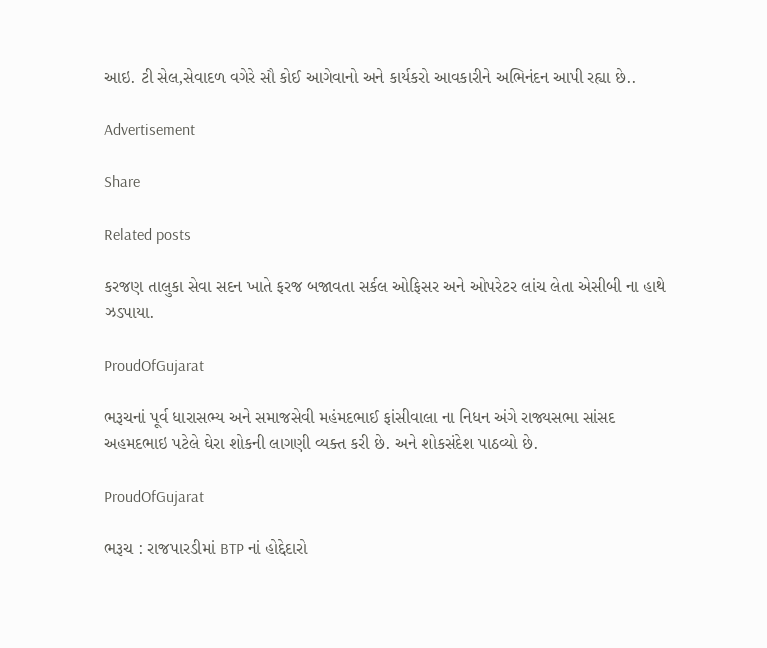આઇ. ટી સેલ,સેવાદળ વગેરે સૌ કોઈ આગેવાનો અને કાર્યકરો આવકારીને અભિનંદન આપી રહ્યા છે..

Advertisement

Share

Related posts

કરજણ તાલુકા સેવા સદન ખાતે ફરજ બજાવતા સર્કલ ઓફિસર અને ઓપરેટર લાંચ લેતા એસીબી ના હાથે ઝડપાયા.

ProudOfGujarat

ભરૂચનાં પૂર્વ ધારાસભ્ય અને સમાજસેવી મહંમદભાઈ ફાંસીવાલા ના નિધન અંગે રાજ્યસભા સાંસદ અહમદભાઇ પટેલે ઘેરા શોકની લાગણી વ્યક્ત કરી છે. અને શોકસંદેશ પાઠવ્યો છે.

ProudOfGujarat

ભરૂચ : રાજપારડીમાં BTP નાં હોદ્દેદારો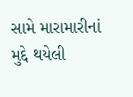સામે મારામારીનાં મુદ્દે થયેલી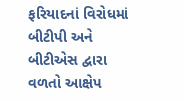ફરિયાદનાં વિરોધમાં બીટીપી અને બીટીએસ દ્વારા વળતો આક્ષેપ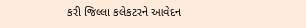કરી જિલ્લા કલેકટરને આવેદન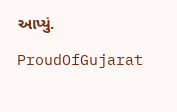આપ્યું.

ProudOfGujarat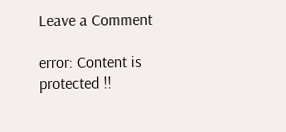Leave a Comment

error: Content is protected !!